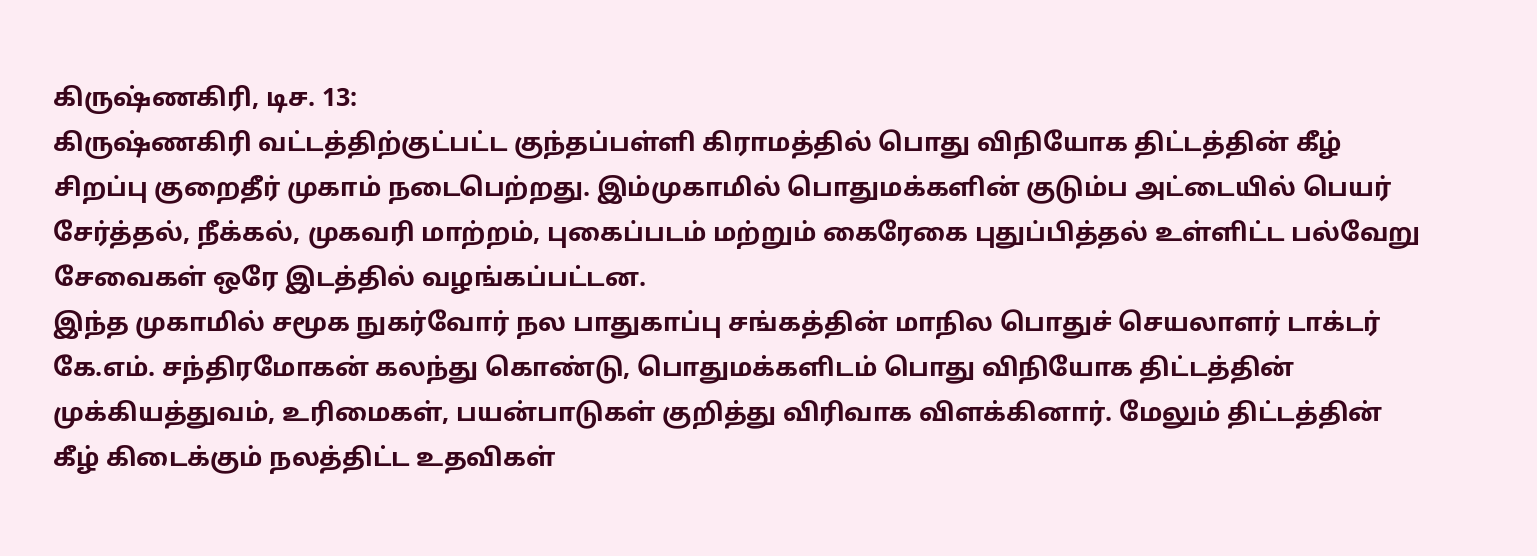கிருஷ்ணகிரி, டிச. 13:
கிருஷ்ணகிரி வட்டத்திற்குட்பட்ட குந்தப்பள்ளி கிராமத்தில் பொது விநியோக திட்டத்தின் கீழ் சிறப்பு குறைதீர் முகாம் நடைபெற்றது. இம்முகாமில் பொதுமக்களின் குடும்ப அட்டையில் பெயர் சேர்த்தல், நீக்கல், முகவரி மாற்றம், புகைப்படம் மற்றும் கைரேகை புதுப்பித்தல் உள்ளிட்ட பல்வேறு சேவைகள் ஒரே இடத்தில் வழங்கப்பட்டன.
இந்த முகாமில் சமூக நுகர்வோர் நல பாதுகாப்பு சங்கத்தின் மாநில பொதுச் செயலாளர் டாக்டர் கே.எம். சந்திரமோகன் கலந்து கொண்டு, பொதுமக்களிடம் பொது விநியோக திட்டத்தின் முக்கியத்துவம், உரிமைகள், பயன்பாடுகள் குறித்து விரிவாக விளக்கினார். மேலும் திட்டத்தின் கீழ் கிடைக்கும் நலத்திட்ட உதவிகள்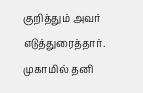குறித்தும் அவர் எடுத்துரைத்தார்.
முகாமில் தனி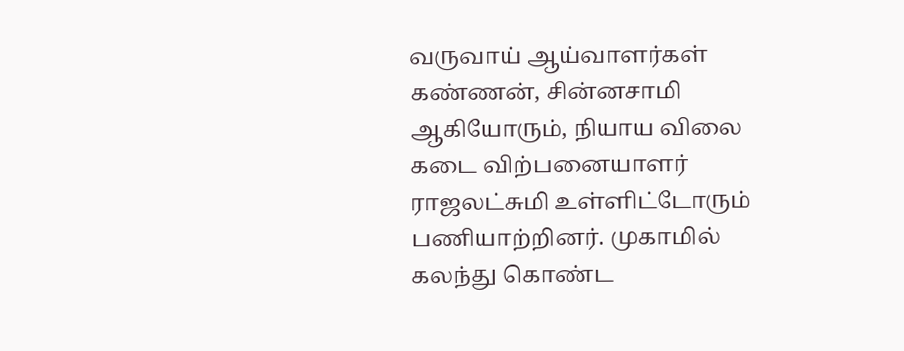வருவாய் ஆய்வாளர்கள் கண்ணன், சின்னசாமி ஆகியோரும், நியாய விலை கடை விற்பனையாளர் ராஜலட்சுமி உள்ளிட்டோரும் பணியாற்றினர். முகாமில் கலந்து கொண்ட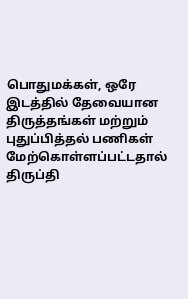பொதுமக்கள், ஒரே இடத்தில் தேவையான திருத்தங்கள் மற்றும் புதுப்பித்தல் பணிகள் மேற்கொள்ளப்பட்டதால் திருப்தி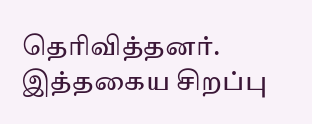தெரிவித்தனர். இத்தகைய சிறப்பு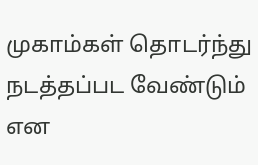முகாம்கள் தொடர்ந்து நடத்தப்பட வேண்டும் என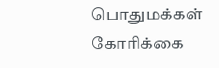பொதுமக்கள் கோரிக்கை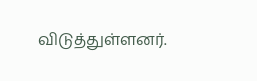விடுத்துள்ளனர்.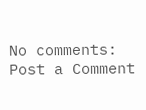No comments:
Post a Comment